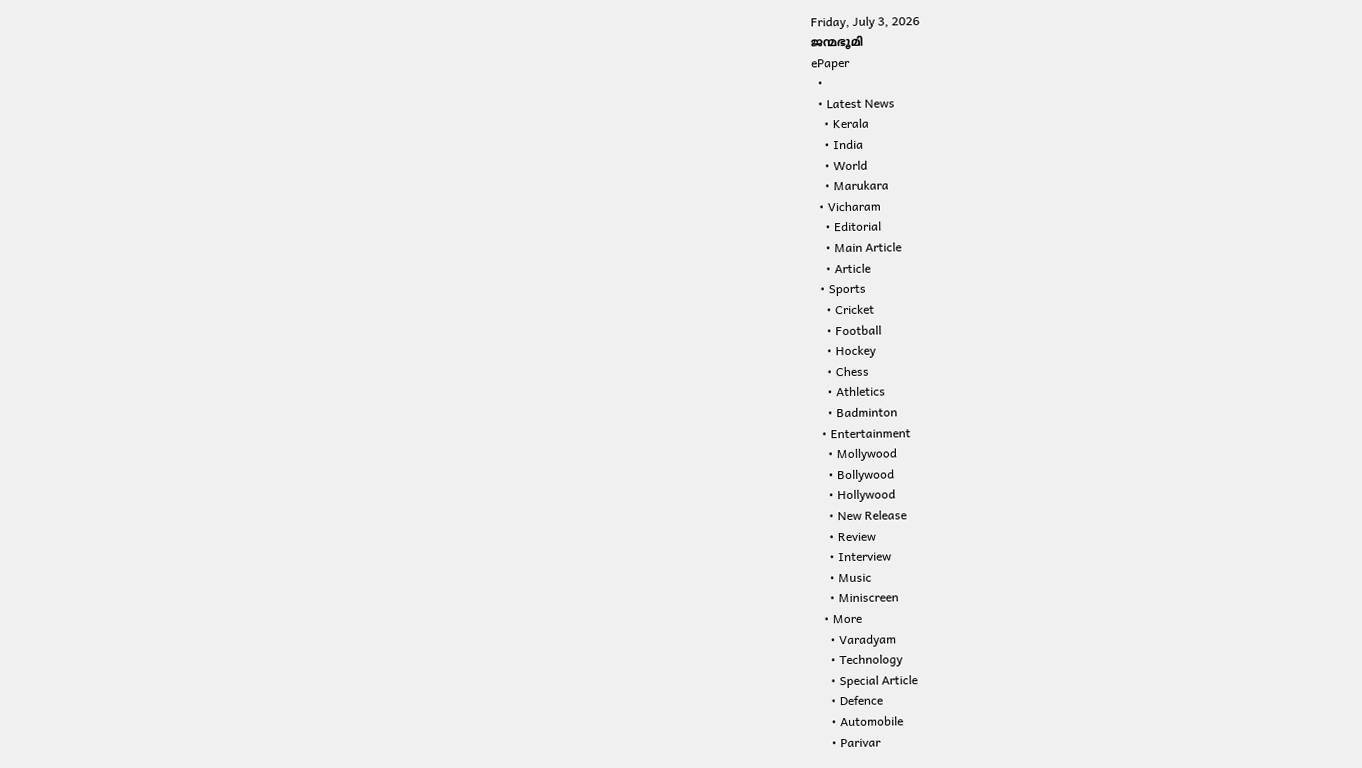Friday, July 3, 2026
ജന്മഭൂമി
ePaper
  •
  • Latest News
    • Kerala
    • India
    • World
    • Marukara
  • Vicharam
    • Editorial
    • Main Article
    • Article
  • Sports
    • Cricket
    • Football
    • Hockey
    • Chess
    • Athletics
    • Badminton
  • Entertainment
    • Mollywood
    • Bollywood
    • Hollywood
    • New Release
    • Review
    • Interview
    • Music
    • Miniscreen
  • More
    • Varadyam
    • Technology
    • Special Article
    • Defence
    • Automobile
    • Parivar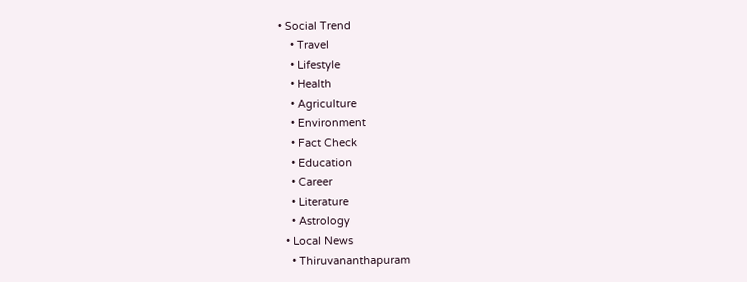• Social Trend
    • Travel
    • Lifestyle
    • Health
    • Agriculture
    • Environment
    • Fact Check
    • Education
    • Career
    • Literature
    • Astrology
  • Local News
    • Thiruvananthapuram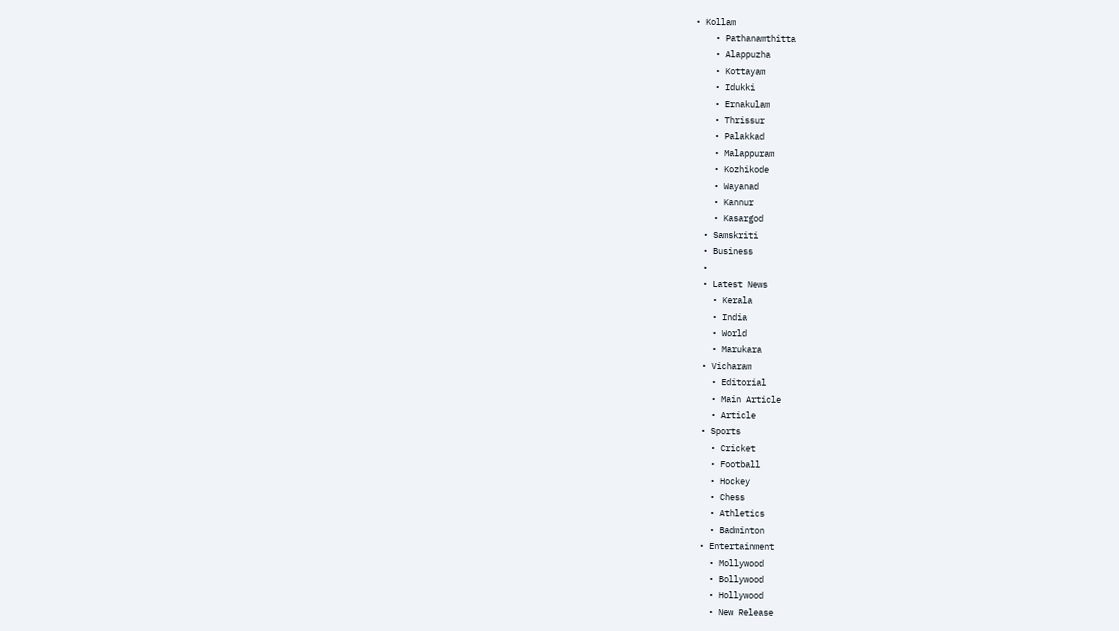• Kollam
    • Pathanamthitta
    • Alappuzha
    • Kottayam
    • Idukki
    • Ernakulam
    • Thrissur
    • Palakkad
    • Malappuram
    • Kozhikode
    • Wayanad
    • Kannur
    • Kasargod
  • Samskriti
  • Business
  •
  • Latest News
    • Kerala
    • India
    • World
    • Marukara
  • Vicharam
    • Editorial
    • Main Article
    • Article
  • Sports
    • Cricket
    • Football
    • Hockey
    • Chess
    • Athletics
    • Badminton
  • Entertainment
    • Mollywood
    • Bollywood
    • Hollywood
    • New Release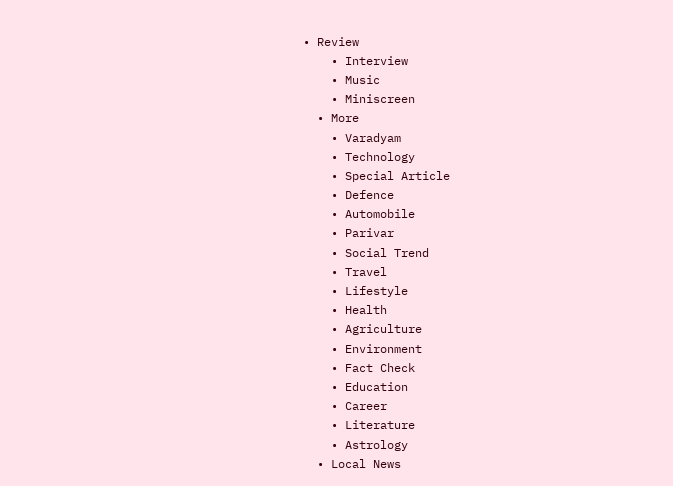• Review
    • Interview
    • Music
    • Miniscreen
  • More
    • Varadyam
    • Technology
    • Special Article
    • Defence
    • Automobile
    • Parivar
    • Social Trend
    • Travel
    • Lifestyle
    • Health
    • Agriculture
    • Environment
    • Fact Check
    • Education
    • Career
    • Literature
    • Astrology
  • Local News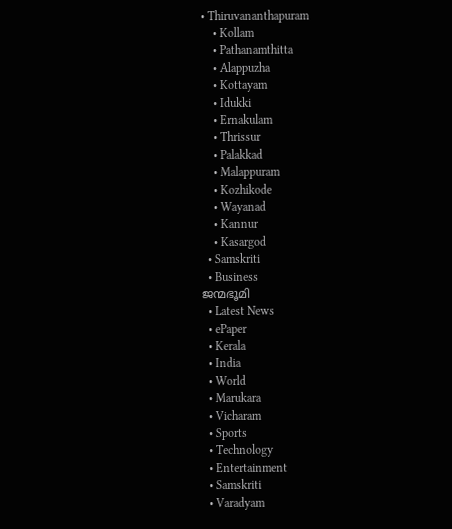• Thiruvananthapuram
    • Kollam
    • Pathanamthitta
    • Alappuzha
    • Kottayam
    • Idukki
    • Ernakulam
    • Thrissur
    • Palakkad
    • Malappuram
    • Kozhikode
    • Wayanad
    • Kannur
    • Kasargod
  • Samskriti
  • Business
ജന്മഭൂമി
  • Latest News
  • ePaper
  • Kerala
  • India
  • World
  • Marukara
  • Vicharam
  • Sports
  • Technology
  • Entertainment
  • Samskriti
  • Varadyam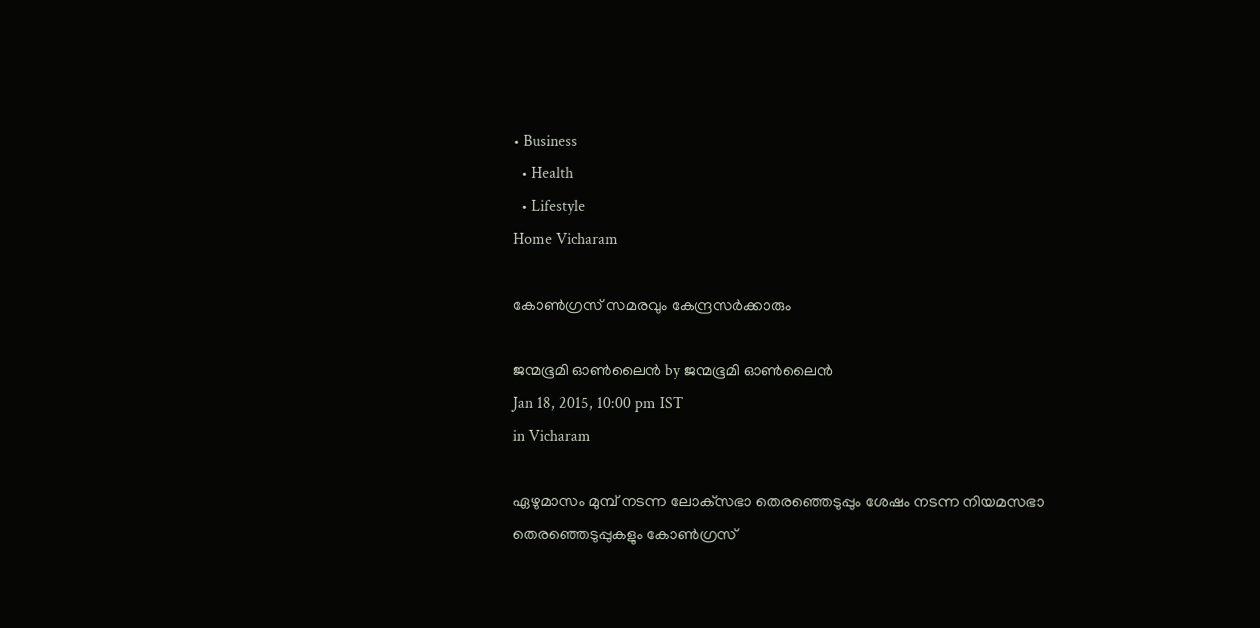• Business
  • Health
  • Lifestyle
Home Vicharam

കോണ്‍ഗ്രസ് സമരവും കേന്ദ്രസര്‍ക്കാരും

ജന്മഭൂമി ഓണ്‍ലൈന്‍ by ജന്മഭൂമി ഓണ്‍ലൈന്‍
Jan 18, 2015, 10:00 pm IST
in Vicharam

ഏഴുമാസം മുമ്പ് നടന്ന ലോക്‌സഭാ തെരഞ്ഞെടുപ്പും ശേഷം നടന്ന നിയമസഭാ തെരഞ്ഞെടുപ്പുകളും കോണ്‍ഗ്രസ്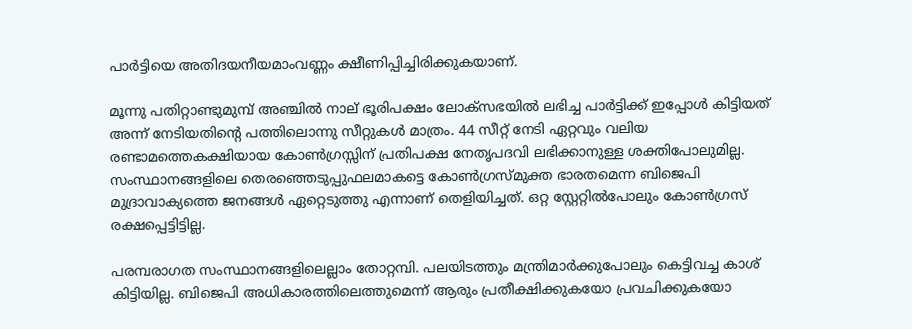പാര്‍ട്ടിയെ അതിദയനീയമാംവണ്ണം ക്ഷീണിപ്പിച്ചിരിക്കുകയാണ്.

മൂന്നു പതിറ്റാണ്ടുമുമ്പ് അഞ്ചില്‍ നാല് ഭൂരിപക്ഷം ലോക്‌സഭയില്‍ ലഭിച്ച പാര്‍ട്ടിക്ക് ഇപ്പോള്‍ കിട്ടിയത് അന്ന് നേടിയതിന്റെ പത്തിലൊന്നു സീറ്റുകള്‍ മാത്രം. 44 സീറ്റ് നേടി ഏറ്റവും വലിയ രണ്ടാമത്തെകക്ഷിയായ കോണ്‍ഗ്രസ്സിന് പ്രതിപക്ഷ നേതൃപദവി ലഭിക്കാനുള്ള ശക്തിപോലുമില്ല. സംസ്ഥാനങ്ങളിലെ തെരഞ്ഞെടുപ്പുഫലമാകട്ടെ കോണ്‍ഗ്രസ്മുക്ത ഭാരതമെന്ന ബിജെപി മുദ്രാവാക്യത്തെ ജനങ്ങള്‍ ഏറ്റെടുത്തു എന്നാണ് തെളിയിച്ചത്. ഒറ്റ സ്റ്റേറ്റില്‍പോലും കോണ്‍ഗ്രസ് രക്ഷപ്പെട്ടിട്ടില്ല.

പരമ്പരാഗത സംസ്ഥാനങ്ങളിലെല്ലാം തോറ്റമ്പി. പലയിടത്തും മന്ത്രിമാര്‍ക്കുപോലും കെട്ടിവച്ച കാശ് കിട്ടിയില്ല. ബിജെപി അധികാരത്തിലെത്തുമെന്ന് ആരും പ്രതീക്ഷിക്കുകയോ പ്രവചിക്കുകയോ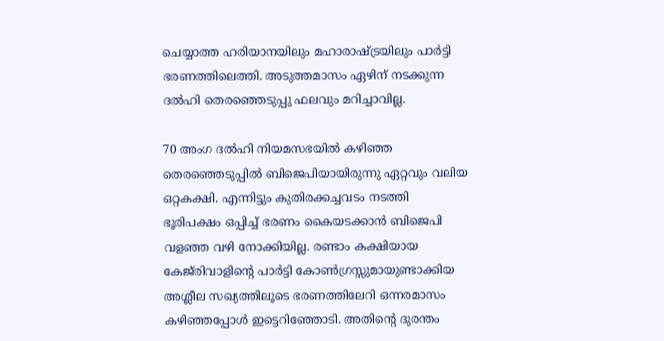ചെയ്യാത്ത ഹരിയാനയിലും മഹാരാഷ്‌ട്രയിലും പാര്‍ട്ടി ഭരണത്തിലെത്തി. അടുത്തമാസം ഏഴിന് നടക്കുന്ന ദല്‍ഹി തെരഞ്ഞെടുപ്പു ഫലവും മറിച്ചാവില്ല.

70 അംഗ ദല്‍ഹി നിയമസഭയില്‍ കഴിഞ്ഞ തെരഞ്ഞെടുപ്പില്‍ ബിജെപിയായിരുന്നു ഏറ്റവും വലിയ ഒറ്റകക്ഷി. എന്നിട്ടും കുതിരക്കച്ചവടം നടത്തി ഭൂരിപക്ഷം ഒപ്പിച്ച് ഭരണം കൈയടക്കാന്‍ ബിജെപി വളഞ്ഞ വഴി നോക്കിയില്ല. രണ്ടാം കക്ഷിയായ കേജ്‌രിവാളിന്റെ പാര്‍ട്ടി കോണ്‍ഗ്രസ്സുമായുണ്ടാക്കിയ അശ്ലീല സഖ്യത്തിലൂടെ ഭരണത്തിലേറി ഒന്നരമാസം കഴിഞ്ഞപ്പോള്‍ ഇട്ടെറിഞ്ഞോടി. അതിന്റെ ദുരന്തം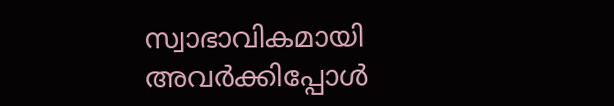സ്വാഭാവികമായി അവര്‍ക്കിപ്പോള്‍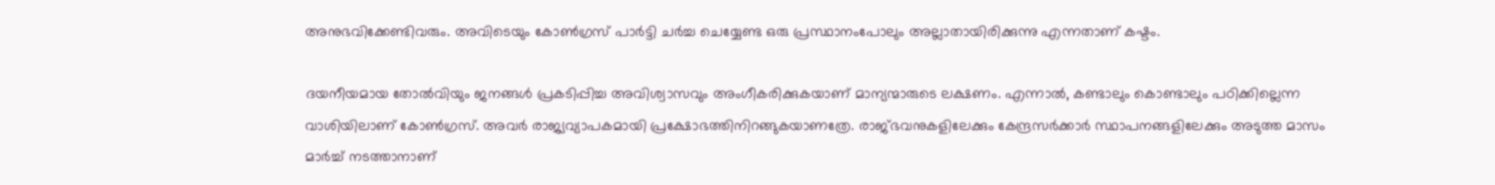അനുഭവിക്കേണ്ടിവരും. അവിടെയും കോണ്‍ഗ്രസ് പാര്‍ട്ടി ചര്‍ച്ച ചെയ്യേണ്ട ഒരു പ്രസ്ഥാനംപോലും അല്ലാതായിരിക്കുന്നു എന്നതാണ് കഷ്ടം.

ദയനീയമായ തോല്‍വിയും ജനങ്ങള്‍ പ്രകടിപ്പിച്ച അവിശ്വാസവും അംഗീകരിക്കുകയാണ് മാന്യന്മാരുടെ ലക്ഷണം. എന്നാല്‍, കണ്ടാലും കൊണ്ടാലും പഠിക്കില്ലെന്ന വാശിയിലാണ് കോണ്‍ഗ്രസ്. അവര്‍ രാജ്യവ്യാപകമായി പ്രക്ഷോഭത്തിനിറങ്ങുകയാണത്രേ. രാജ്ഭവനുകളിലേക്കും കേന്ദ്രസര്‍ക്കാര്‍ സ്ഥാപനങ്ങളിലേക്കും അടുത്ത മാസം മാര്‍ച്ച് നടത്താനാണ്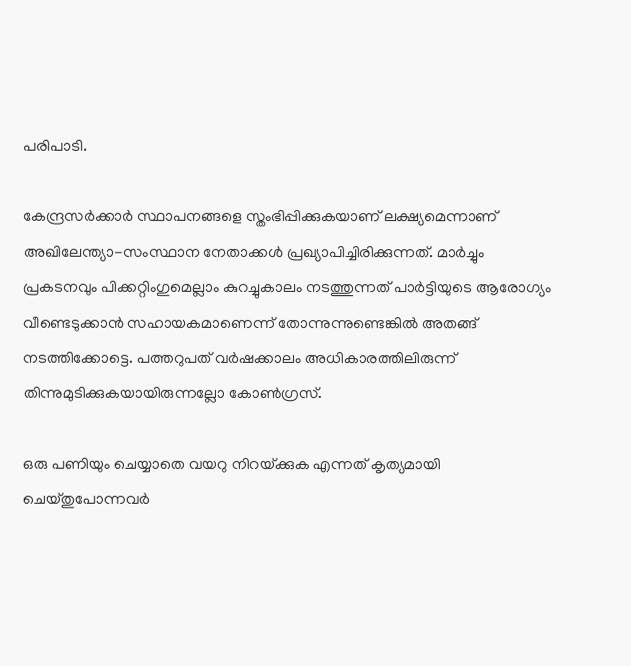പരിപാടി.

കേന്ദ്രസര്‍ക്കാര്‍ സ്ഥാപനങ്ങളെ സ്തംഭിപ്പിക്കുകയാണ് ലക്ഷ്യമെന്നാണ് അഖിലേന്ത്യാ-സംസ്ഥാന നേതാക്കള്‍ പ്രഖ്യാപിച്ചിരിക്കുന്നത്. മാര്‍ച്ചും പ്രകടനവും പിക്കറ്റിംഗുമെല്ലാം കുറച്ചുകാലം നടത്തുന്നത് പാര്‍ട്ടിയുടെ ആരോഗ്യം വീണ്ടെടുക്കാന്‍ സഹായകമാണെന്ന് തോന്നുന്നുണ്ടെങ്കില്‍ അതങ്ങ് നടത്തിക്കോട്ടെ. പത്തറുപത് വര്‍ഷക്കാലം അധികാരത്തിലിരുന്ന് തിന്നുമുടിക്കുകയായിരുന്നല്ലോ കോണ്‍ഗ്രസ്.

ഒരു പണിയും ചെയ്യാതെ വയറു നിറയ്‌ക്കുക എന്നത് കൃത്യമായി ചെയ്തുപോന്നവര്‍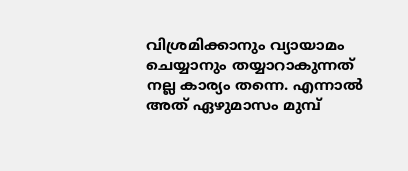വിശ്രമിക്കാനും വ്യായാമം ചെയ്യാനും തയ്യാറാകുന്നത് നല്ല കാര്യം തന്നെ. എന്നാല്‍ അത് ഏഴുമാസം മുമ്പ്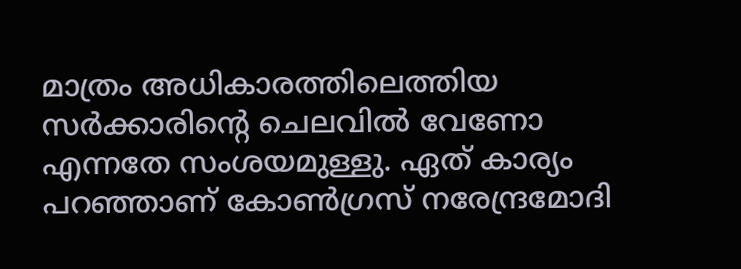മാത്രം അധികാരത്തിലെത്തിയ സര്‍ക്കാരിന്റെ ചെലവില്‍ വേണോ എന്നതേ സംശയമുള്ളു. ഏത് കാര്യം പറഞ്ഞാണ് കോണ്‍ഗ്രസ് നരേന്ദ്രമോദി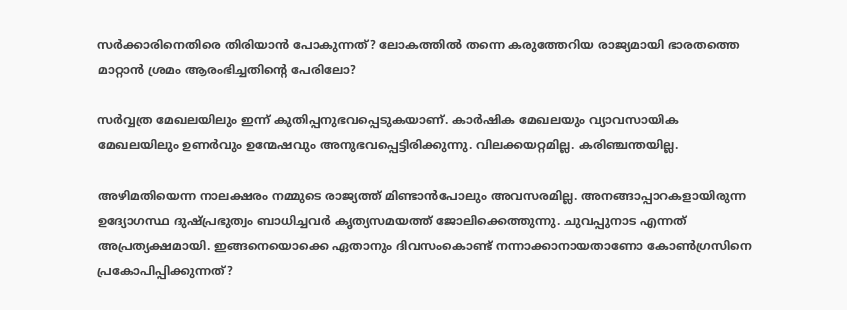സര്‍ക്കാരിനെതിരെ തിരിയാന്‍ പോകുന്നത്? ലോകത്തില്‍ തന്നെ കരുത്തേറിയ രാജ്യമായി ഭാരതത്തെ മാറ്റാന്‍ ശ്രമം ആരംഭിച്ചതിന്റെ പേരിലോ?

സര്‍വ്വത്ര മേഖലയിലും ഇന്ന് കുതിപ്പനുഭവപ്പെടുകയാണ്. കാര്‍ഷിക മേഖലയും വ്യാവസായിക മേഖലയിലും ഉണര്‍വും ഉന്മേഷവും അനുഭവപ്പെട്ടിരിക്കുന്നു. വിലക്കയറ്റമില്ല. കരിഞ്ചന്തയില്ല.

അഴിമതിയെന്ന നാലക്ഷരം നമ്മുടെ രാജ്യത്ത് മിണ്ടാന്‍പോലും അവസരമില്ല. അനങ്ങാപ്പാറകളായിരുന്ന ഉദ്യോഗസ്ഥ ദുഷ്പ്രഭുത്വം ബാധിച്ചവര്‍ കൃത്യസമയത്ത് ജോലിക്കെത്തുന്നു. ചുവപ്പുനാട എന്നത് അപ്രത്യക്ഷമായി. ഇങ്ങനെയൊക്കെ ഏതാനും ദിവസംകൊണ്ട് നന്നാക്കാനായതാണോ കോണ്‍ഗ്രസിനെ പ്രകോപിപ്പിക്കുന്നത്?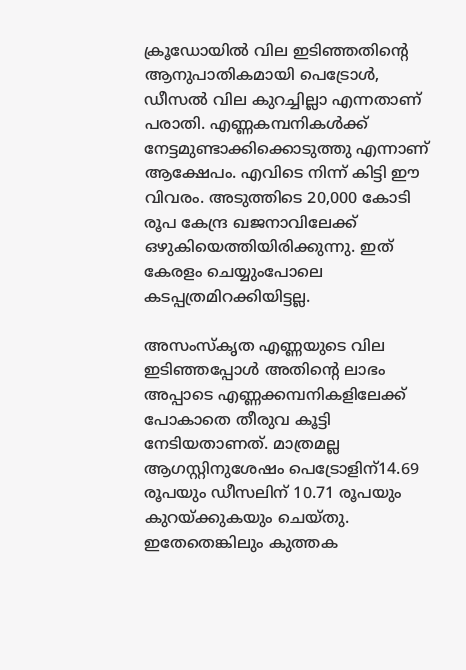ക്രൂഡോയില്‍ വില ഇടിഞ്ഞതിന്റെ ആനുപാതികമായി പെട്രോള്‍, ഡീസല്‍ വില കുറച്ചില്ലാ എന്നതാണ് പരാതി. എണ്ണകമ്പനികള്‍ക്ക് നേട്ടമുണ്ടാക്കിക്കൊടുത്തു എന്നാണ് ആക്ഷേപം. എവിടെ നിന്ന് കിട്ടി ഈ വിവരം. അടുത്തിടെ 20,000 കോടി രൂപ കേന്ദ്ര ഖജനാവിലേക്ക് ഒഴുകിയെത്തിയിരിക്കുന്നു. ഇത് കേരളം ചെയ്യുംപോലെ കടപ്പത്രമിറക്കിയിട്ടല്ല.

അസംസ്‌കൃത എണ്ണയുടെ വില ഇടിഞ്ഞപ്പോള്‍ അതിന്റെ ലാഭം അപ്പാടെ എണ്ണക്കമ്പനികളിലേക്ക് പോകാതെ തീരുവ കൂട്ടി നേടിയതാണത്. മാത്രമല്ല ആഗസ്റ്റിനുശേഷം പെട്രോളിന്14.69 രൂപയും ഡീസലിന് 10.71 രൂപയും കുറയ്‌ക്കുകയും ചെയ്തു. ഇതേതെങ്കിലും കുത്തക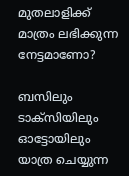മുതലാളിക്ക് മാത്രം ലഭിക്കുന്ന നേട്ടമാണോ?

ബസിലും ടാക്‌സിയിലും ഓട്ടോയിലും യാത്ര ചെയ്യുന്ന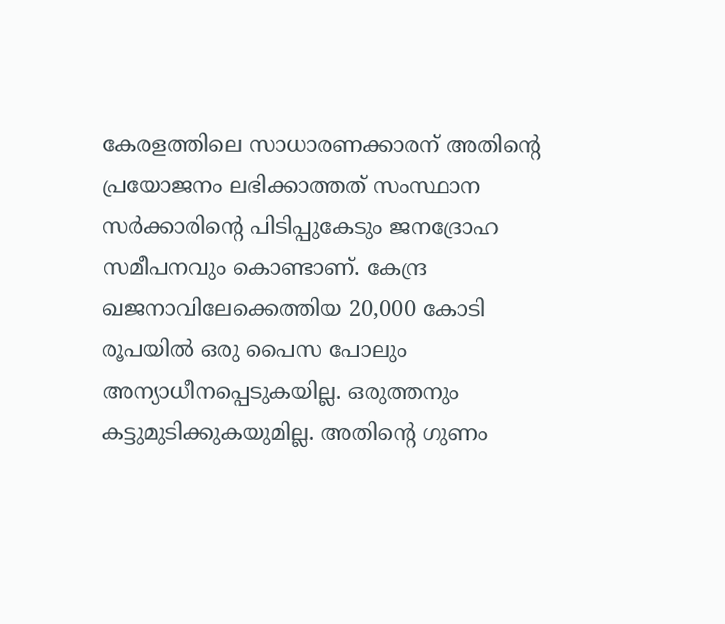കേരളത്തിലെ സാധാരണക്കാരന് അതിന്റെ പ്രയോജനം ലഭിക്കാത്തത് സംസ്ഥാന സര്‍ക്കാരിന്റെ പിടിപ്പുകേടും ജനദ്രോഹ സമീപനവും കൊണ്ടാണ്. കേന്ദ്ര ഖജനാവിലേക്കെത്തിയ 20,000 കോടി രൂപയില്‍ ഒരു പൈസ പോലും അന്യാധീനപ്പെടുകയില്ല. ഒരുത്തനും കട്ടുമുടിക്കുകയുമില്ല. അതിന്റെ ഗുണം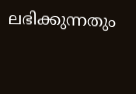ലഭിക്കുന്നതും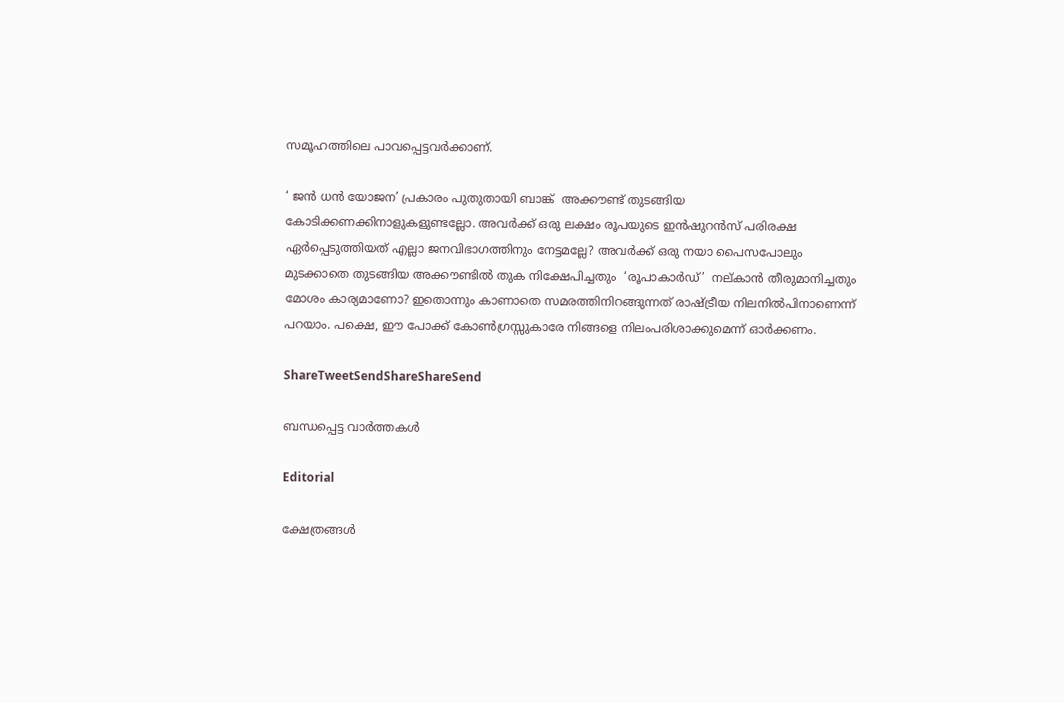സമൂഹത്തിലെ പാവപ്പെട്ടവര്‍ക്കാണ്.

‘ ജന്‍ ധന്‍ യോജന’ പ്രകാരം പുതുതായി ബാങ്ക്  അക്കൗണ്ട് തുടങ്ങിയ കോടിക്കണക്കിനാളുകളുണ്ടല്ലോ. അവര്‍ക്ക് ഒരു ലക്ഷം രൂപയുടെ ഇന്‍ഷുറന്‍സ് പരിരക്ഷ ഏര്‍പ്പെടുത്തിയത് എല്ലാ ജനവിഭാഗത്തിനും നേട്ടമല്ലേ? അവര്‍ക്ക് ഒരു നയാ പൈസപോലും മുടക്കാതെ തുടങ്ങിയ അക്കൗണ്ടില്‍ തുക നിക്ഷേപിച്ചതും  ‘രൂപാകാര്‍ഡ്’  നല്കാന്‍ തീരുമാനിച്ചതും മോശം കാര്യമാണോ? ഇതൊന്നും കാണാതെ സമരത്തിനിറങ്ങുന്നത് രാഷ്‌ട്രീയ നിലനില്‍പിനാണെന്ന് പറയാം. പക്ഷെ, ഈ പോക്ക് കോണ്‍ഗ്രസ്സുകാരേ നിങ്ങളെ നിലംപരിശാക്കുമെന്ന് ഓര്‍ക്കണം.

ShareTweetSendShareShareSend

ബന്ധപ്പെട്ട വാര്‍ത്തകള്‍

Editorial

ക്ഷേത്രങ്ങള്‍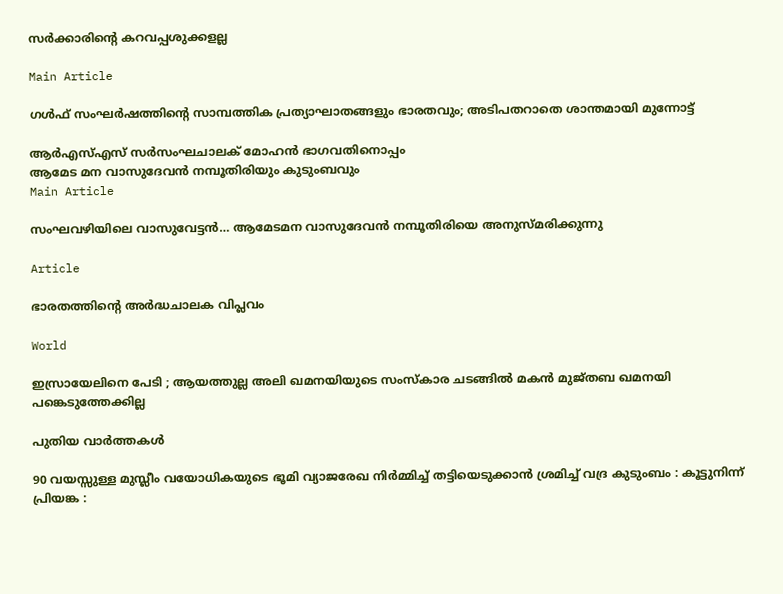സര്‍ക്കാരിന്റെ കറവപ്പശുക്കളല്ല

Main Article

ഗള്‍ഫ് സംഘര്‍ഷത്തിന്റെ സാമ്പത്തിക പ്രത്യാഘാതങ്ങളും ഭാരതവും; അടിപതറാതെ ശാന്തമായി മുന്നോട്ട്

ആര്‍എസ്എസ് സര്‍സംഘചാലക് മോഹന്‍ ഭാഗവതിനൊപ്പം
ആമേട മന വാസുദേവന്‍ നമ്പൂതിരിയും കുടുംബവും
Main Article

സംഘവഴിയിലെ വാസുവേട്ടന്‍… ആമേടമന വാസുദേവന്‍ നമ്പൂതിരിയെ അനുസ്മരിക്കുന്നു

Article

ഭാരതത്തിന്റെ അര്‍ദ്ധചാലക വിപ്ലവം

World

ഇസ്രായേലിനെ പേടി ; ആയത്തുല്ല അലി ഖമനയിയുടെ സംസ്കാര ചടങ്ങിൽ മകൻ മുജ്തബ ഖമനയി പങ്കെടുത്തേക്കില്ല

പുതിയ വാര്‍ത്തകള്‍

90 വയസ്സുള്ള മുസ്ലീം വയോധികയുടെ ഭൂമി വ്യാജരേഖ നിർമ്മിച്ച് തട്ടിയെടുക്കാൻ ശ്രമിച്ച് വദ്ര കുടുംബം : കൂട്ടുനിന്ന് പ്രിയങ്ക :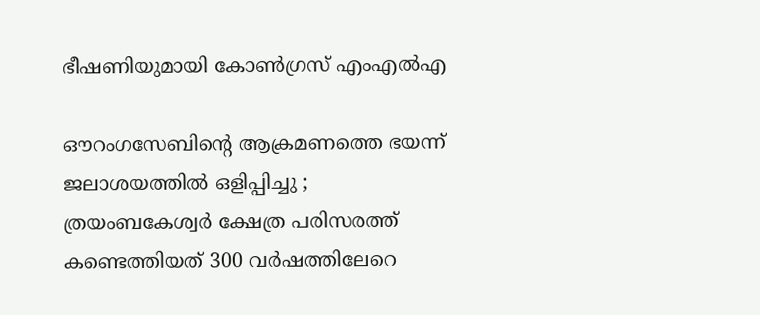ഭീഷണിയുമായി കോൺഗ്രസ് എംഎൽഎ

ഔറംഗസേബിന്റെ ആക്രമണത്തെ ഭയന്ന് ജലാശയത്തിൽ ഒളിപ്പിച്ചു ; ത്രയംബകേശ്വർ ക്ഷേത്ര പരിസരത്ത്  കണ്ടെത്തിയത് 300 വർഷത്തിലേറെ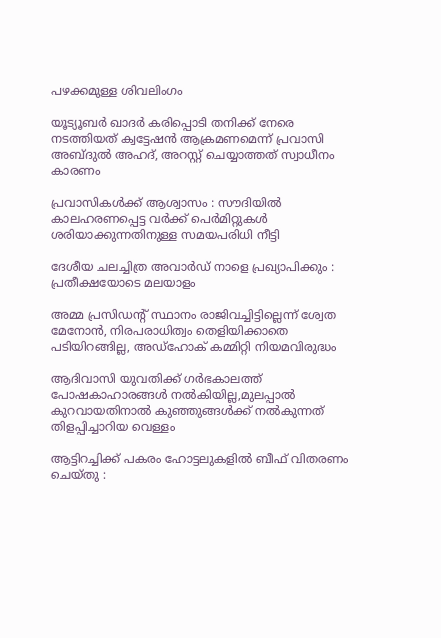പഴക്കമുള്ള ശിവലിംഗം

യൂട്യൂബര്‍ ഖാദര്‍ കരിപ്പൊടി തനിക്ക് നേരെ നടത്തിയത് ക്വട്ടേഷന്‍ ആക്രമണമെന്ന് പ്രവാസി അബ്ദുല്‍ അഹദ്, അറസ്റ്റ് ചെയ്യാത്തത് സ്വാധീനം കാരണം

പ്രവാസികൾക്ക് ആശ്വാസം : സൗദിയിൽ കാലഹരണപ്പെട്ട വർക്ക് പെർമിറ്റുകൾ ശരിയാക്കുന്നതിനുള്ള സമയപരിധി നീട്ടി

ദേശീയ ചലച്ചിത്ര അവാര്‍ഡ് നാളെ പ്രഖ്യാപിക്കും : പ്രതീക്ഷയോടെ മലയാളം

അമ്മ പ്രസിഡന്റ് സ്ഥാനം രാജിവച്ചിട്ടില്ലെന്ന് ശ്വേത മേനോന്‍, നിരപരാധിത്വം തെളിയിക്കാതെ പടിയിറങ്ങില്ല, അഡ്‌ഹോക് കമ്മിറ്റി നിയമവിരുദ്ധം

ആദിവാസി യുവതിക്ക് ഗര്‍ഭകാലത്ത് പോഷകാഹാരങ്ങള്‍ നല്‍കിയില്ല,മുലപ്പാല്‍ കുറവായതിനാല്‍ കുഞ്ഞുങ്ങള്‍ക്ക് നല്‍കുന്നത് തിളപ്പിച്ചാറിയ വെള്ളം

ആട്ടിറച്ചിക്ക് പകരം ഹോട്ടലുകളിൽ ബീഫ് വിതരണം ചെയ്തു :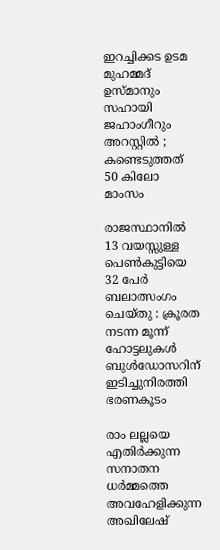ഇറച്ചിക്കട ഉടമ മുഹമ്മദ് ഉസ്മാനും സഹായി ജഹാംഗീറും അറസ്റ്റിൽ ; കണ്ടെടുത്തത് 50 കിലോ മാംസം

രാജസ്ഥാനിൽ 13 വയസ്സുള്ള പെൺകുട്ടിയെ 32 പേർ ബലാത്സംഗം ചെയ്തു : ക്രൂരത നടന്ന മൂന്ന് ഹോട്ടലുകൾ ബുൾഡോസറിന് ഇടിച്ചുനിരത്തി ഭരണകൂടം

രാം ലല്ലയെ എതിർക്കുന്ന സനാതന ധർമ്മത്തെ അവഹേളിക്കുന്ന അഖിലേഷ്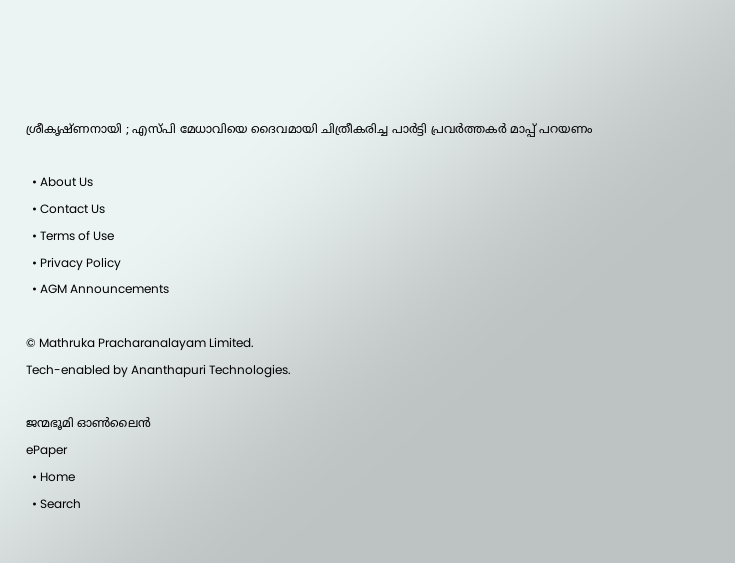ശ്രീകൃഷ്ണനായി ; എസ്പി മേധാവിയെ ദൈവമായി ചിത്രീകരിച്ച പാർട്ടി പ്രവർത്തകർ മാപ്പ് പറയണം

  • About Us
  • Contact Us
  • Terms of Use
  • Privacy Policy
  • AGM Announcements

© Mathruka Pracharanalayam Limited.
Tech-enabled by Ananthapuri Technologies.

ജന്മഭൂമി ഓണ്‍ലൈന്‍
ePaper
  • Home
  • Search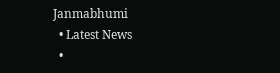Janmabhumi
  • Latest News
  •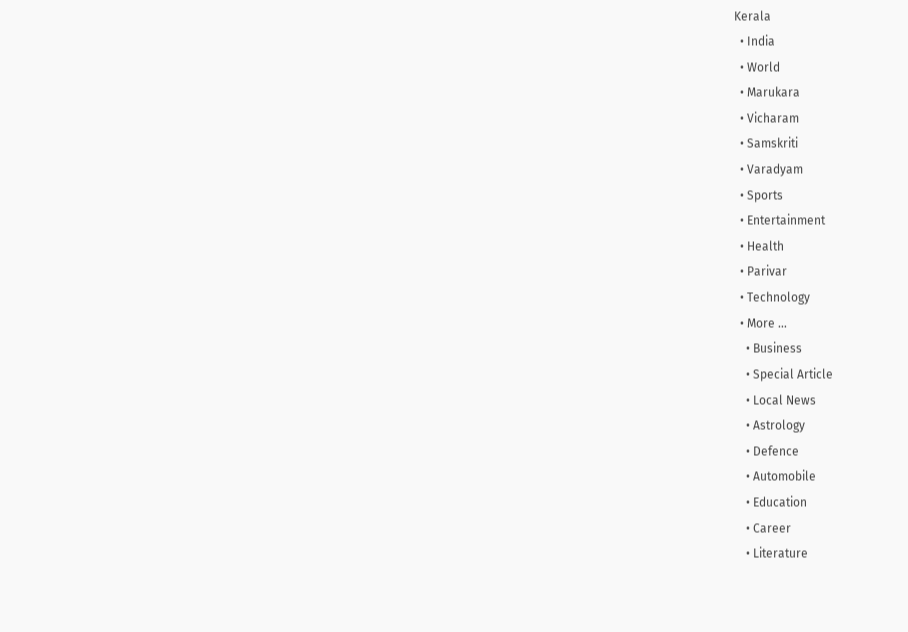Kerala
  • India
  • World
  • Marukara
  • Vicharam
  • Samskriti
  • Varadyam
  • Sports
  • Entertainment
  • Health
  • Parivar
  • Technology
  • More …
    • Business
    • Special Article
    • Local News
    • Astrology
    • Defence
    • Automobile
    • Education
    • Career
    • Literature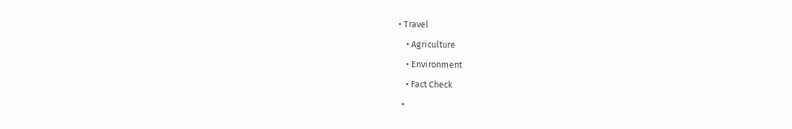• Travel
    • Agriculture
    • Environment
    • Fact Check
  •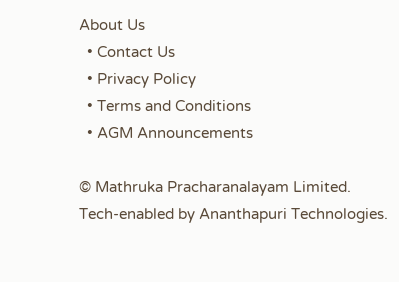About Us
  • Contact Us
  • Privacy Policy
  • Terms and Conditions
  • AGM Announcements

© Mathruka Pracharanalayam Limited.
Tech-enabled by Ananthapuri Technologies.